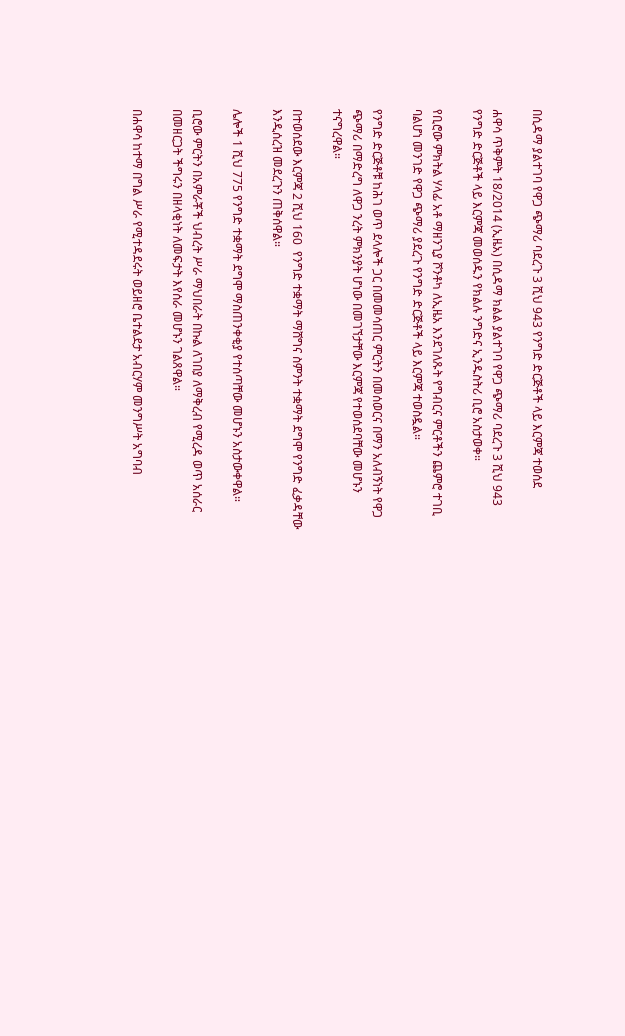በሲዳማ ያልተገባ የዋጋ ጭማሪ ባደረጉ 3 ሺህ 943 የንግድ ድርጅቶች ላይ እርምጃ ተወሰደ

ሐዋሳ ጥቅምት 18/2014 (ኢዜአ) በሲዳማ ክልል ያልተገባ የዋጋ ጭማሪ ባደረጉ 3 ሺህ 943 የንግድ ድርጅቶች ላይ እርምጃ መወሰዱን የክልሉ ንግድና ኢንዱስትሪ ቢሮ አስታወቀ።

የቢሮው ምክትል ሃላፊ አቶ ማዘንጊያ ሾንቶካ ለኢዜአ እንደገለጹት የግብርና ምርቶችን ጨምሮ ተገቢ ባልሆነ መንገድ የዋጋ ጭማሪ ያደረጉ የንግድ ድርጅቶች ላይ እርምጃ ተወስዷል።

የንግድ ድርጅቶቹ ከሕገ ወጥ ደላሎች ጋር በመመሳጠር ምርትን በመሰወርና በማን አለብኝነት የዋጋ ጭማሪ በማድረግ ለዋጋ ንረት ምክንያት ሆነው በመገኘታቸው እርምጃ የተወሰደባቸው መሆኑን ተናግረዋል።

በተወሰደው እርምጃ 2 ሺህ 160  የንግድ ተቋማት ማሸግና ስምንት ተቋማት ደግሞ የንግድ ፈቃዳቸው እንዲሰረዝ መደረጉን ጠቅሰዋል።

ሌሎች 1 ሺህ 775 የንግድ ተቋማት ደግሞ ማስጠንቀቂያ የተሰጣቸው መሆኑን አስታውቀዋል።

ቢሮው ምርትን በአምራቾች ህብረት ሥራ ማህበራት በኩል ለገበያ ለማቅረብ የሚረዳ ወጥ አሰራር በመዘርጋት ችግሩን በዘላቂነት ለመፍታት እየሰራ መሆኑን ገልጸዋል።

በሐዋሳ ከተማ በግል ሥራ የሚተዳደሩት ወይዘሮ ቤተልደታ አብርሃም መንግሥት አግባብ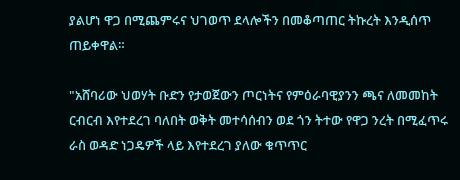ያልሆነ ዋጋ በሚጨምሩና ህገወጥ ደላሎችን በመቆጣጠር ትኩረት እንዲሰጥ ጠይቀዋል።

"አሸባሪው ህወሃት ቡድን የታወጀውን ጦርነትና የምዕራባዊያንን ጫና ለመመከት ርብርብ እየተደረገ ባለበት ወቅት መተሳሰብን ወደ ጎን ትተው የዋጋ ንረት በሚፈጥሩ ራስ ወዳድ ነጋዴዎች ላይ እየተደረገ ያለው ቁጥጥር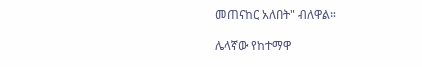መጠናከር አለበት" ብለዋል።

ሌላኛው የከተማዋ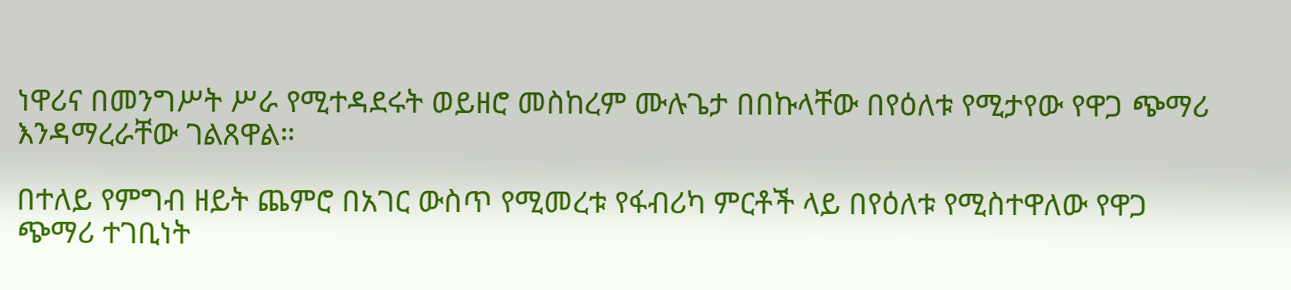ነዋሪና በመንግሥት ሥራ የሚተዳደሩት ወይዘሮ መስከረም ሙሉጌታ በበኩላቸው በየዕለቱ የሚታየው የዋጋ ጭማሪ እንዳማረራቸው ገልጸዋል።

በተለይ የምግብ ዘይት ጨምሮ በአገር ውስጥ የሚመረቱ የፋብሪካ ምርቶች ላይ በየዕለቱ የሚስተዋለው የዋጋ ጭማሪ ተገቢነት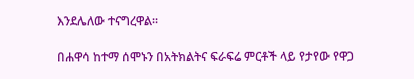እንደሌለው ተናግረዋል።

በሐዋሳ ከተማ ሰሞኑን በአትክልትና ፍራፍሬ ምርቶች ላይ የታየው የዋጋ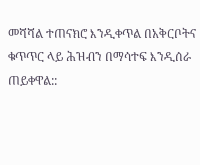መሻሻል ተጠናክሮ እንዲቀጥል በአቅርቦትና ቁጥጥር ላይ ሕዝብን በማሳተፍ እንዲሰራ ጠይቀዋል::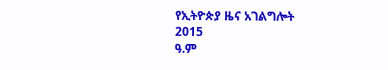የኢትዮጵያ ዜና አገልግሎት
2015
ዓ.ም